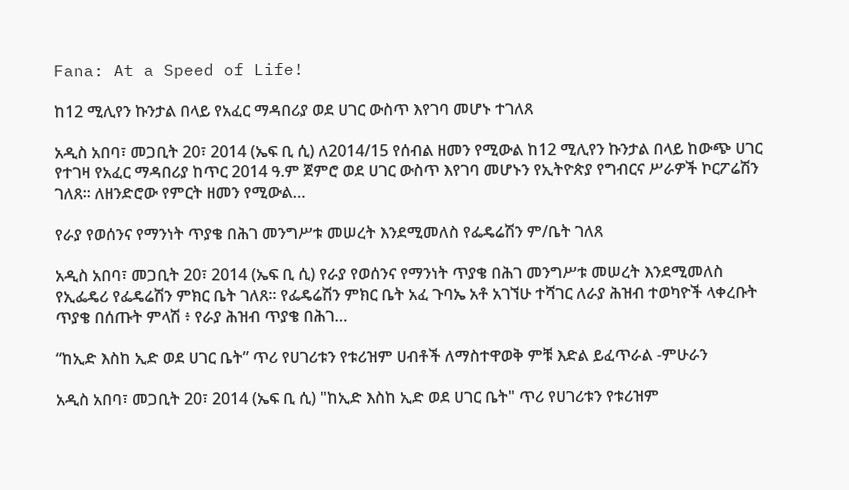Fana: At a Speed of Life!

ከ12 ሚሊየን ኩንታል በላይ የአፈር ማዳበሪያ ወደ ሀገር ውስጥ እየገባ መሆኑ ተገለጸ

አዲስ አበባ፣ መጋቢት 20፣ 2014 (ኤፍ ቢ ሲ) ለ2014/15 የሰብል ዘመን የሚውል ከ12 ሚሊየን ኩንታል በላይ ከውጭ ሀገር የተገዛ የአፈር ማዳበሪያ ከጥር 2014 ዓ.ም ጀምሮ ወደ ሀገር ውስጥ እየገባ መሆኑን የኢትዮጵያ የግብርና ሥራዎች ኮርፖሬሽን ገለጸ። ለዘንድሮው የምርት ዘመን የሚውል…

የራያ የወሰንና የማንነት ጥያቄ በሕገ መንግሥቱ መሠረት እንደሚመለስ የፌዴሬሽን ም/ቤት ገለጸ

አዲስ አበባ፣ መጋቢት 20፣ 2014 (ኤፍ ቢ ሲ) የራያ የወሰንና የማንነት ጥያቄ በሕገ መንግሥቱ መሠረት እንደሚመለስ የኢፌዴሪ የፌዴሬሽን ምክር ቤት ገለጸ፡፡ የፌዴሬሽን ምክር ቤት አፈ ጉባኤ አቶ አገኘሁ ተሻገር ለራያ ሕዝብ ተወካዮች ላቀረቡት ጥያቄ በሰጡት ምላሽ ፥ የራያ ሕዝብ ጥያቄ በሕገ…

“ከኢድ እስከ ኢድ ወደ ሀገር ቤት” ጥሪ የሀገሪቱን የቱሪዝም ሀብቶች ለማስተዋወቅ ምቹ እድል ይፈጥራል -ምሁራን

አዲስ አበባ፣ መጋቢት 20፣ 2014 (ኤፍ ቢ ሲ) "ከኢድ እስከ ኢድ ወደ ሀገር ቤት" ጥሪ የሀገሪቱን የቱሪዝም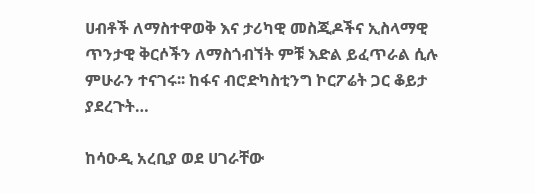ሀብቶች ለማስተዋወቅ እና ታሪካዊ መስጂዶችና ኢስላማዊ ጥንታዊ ቅርሶችን ለማስጎብኘት ምቹ እድል ይፈጥራል ሲሉ ምሁራን ተናገሩ፡፡ ከፋና ብሮድካስቲንግ ኮርፖሬት ጋር ቆይታ ያደረጉት…

ከሳዑዲ አረቢያ ወደ ሀገራቸው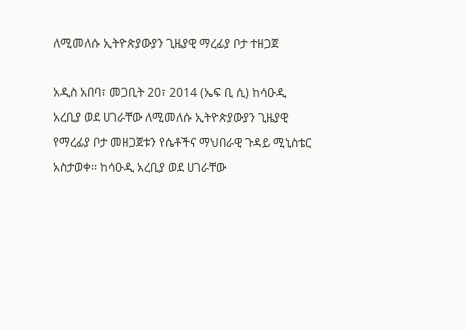ለሚመለሱ ኢትዮጵያውያን ጊዜያዊ ማረፊያ ቦታ ተዘጋጀ

አዲስ አበባ፣ መጋቢት 20፣ 2014 (ኤፍ ቢ ሲ) ከሳዑዲ አረቢያ ወደ ሀገራቸው ለሚመለሱ ኢትዮጵያውያን ጊዜያዊ የማረፊያ ቦታ መዘጋጀቱን የሴቶችና ማህበራዊ ጉዳይ ሚኒስቴር አስታወቀ፡፡ ከሳዑዲ አረቢያ ወደ ሀገራቸው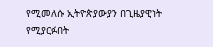የሚመለሱ ኢትዮጵያውያን በጊዜያዊነት የሚያርፉበት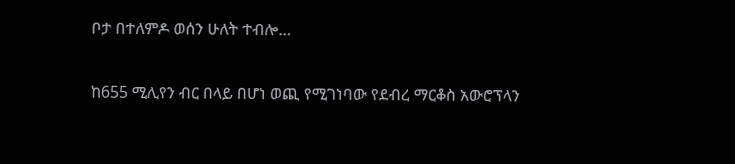ቦታ በተለምዶ ወሰን ሁለት ተብሎ…

ከ655 ሚሊየን ብር በላይ በሆነ ወጪ የሚገነባው የደብረ ማርቆስ አውሮፕላን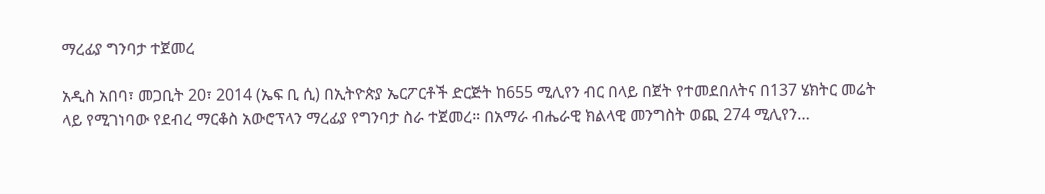ማረፊያ ግንባታ ተጀመረ

አዲስ አበባ፣ መጋቢት 20፣ 2014 (ኤፍ ቢ ሲ) በኢትዮጵያ ኤርፖርቶች ድርጅት ከ655 ሚሊየን ብር በላይ በጀት የተመደበለትና በ137 ሄክትር መሬት ላይ የሚገነባው የደብረ ማርቆስ አውሮፕላን ማረፊያ የግንባታ ስራ ተጀመረ። በአማራ ብሔራዊ ክልላዊ መንግስት ወጪ 274 ሚሊየን…